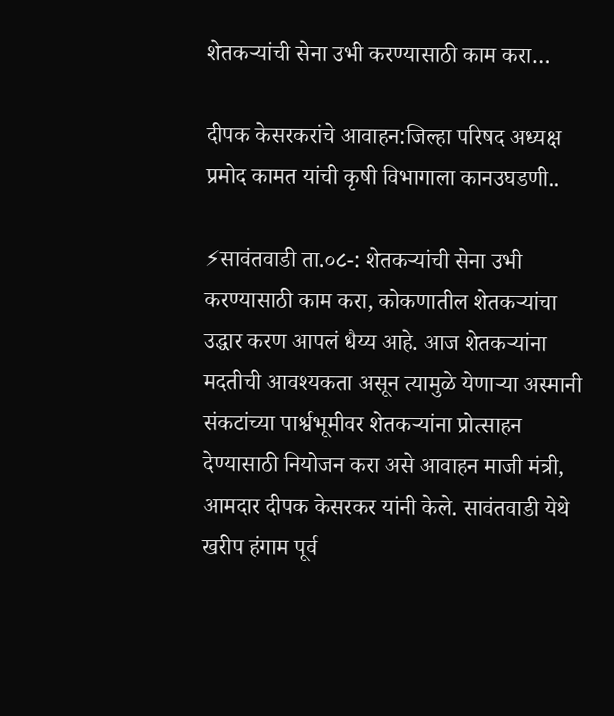शेतकऱ्यांची सेना उभी करण्यासाठी काम करा…

दीपक केसरकरांचे आवाहन:जिल्हा परिषद अध्यक्ष प्रमोद कामत यांची कृषी विभागाला कानउघडणी..

⚡सावंतवाडी ता.०८-: शेतकऱ्यांची सेना उभी करण्यासाठी काम करा, कोकणातील शेतकऱ्यांचा उद्धार करण आपलं धैय्य आहे. आज शेतकऱ्यांना मदतीची आवश्यकता असून त्यामुळे येणाऱ्या अस्मानी संकटांच्या पार्श्वभूमीवर शेतकऱ्यांना प्रोत्साहन देण्यासाठी नियोजन करा असे आवाहन माजी मंत्री, आमदार दीपक केसरकर यांनी केले. सावंतवाडी येथे खरीप हंगाम पूर्व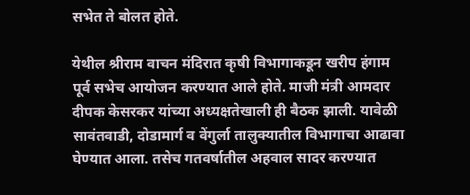सभेत ते बोलत होते.

येथील श्रीराम वाचन मंदिरात कृषी विभागाकडून खरीप हंगाम पूर्व सभेच आयोजन करण्यात आले होते. माजी मंत्री आमदार दीपक केसरकर यांच्या अध्यक्षतेखाली ही बैठक झाली. यावेळी सावंतवाडी, दोडामार्ग व वेंगुर्ला तालुक्यातील विभागाचा आढावा घेण्यात आला. तसेच गतवर्षातील अहवाल सादर करण्यात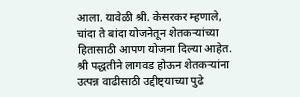आला. यावेळी श्री. केसरकर म्हणाले, चांदा ते बांदा योजनेतून शेतकऱ्यांच्या हितासाठी आपण योजना दिल्या आहेत. श्री पद्धतीने लागवड होऊन शेतकऱ्यांना उत्पन्न वाढीसाठी उद्दीष्ट्याच्या पुढे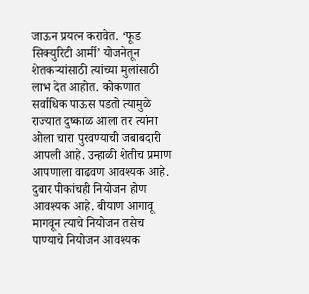जाऊन प्रयत्न करावेत. ‘फूड सिक्युरिटी आर्मी’ योजनेतून शेतकऱ्यांसाठी त्यांच्या मुलांसाठी लाभ देत आहोत. कोकणात सर्वाधिक पाऊस पडतो त्यामुळे राज्यात दुष्काळ आला तर त्यांना ओला चारा पुरवण्याची जबाबदारी आपली आहे. उन्हाळी शेतीच प्रमाण आपणाला वाढवण आवश्यक आहे. दुबार पीकांचही नियोजन होण आवश्यक आहे. बीयाण आगावू मागवून त्याचे नियोजन तसेच पाण्याचे नियोजन आवश्यक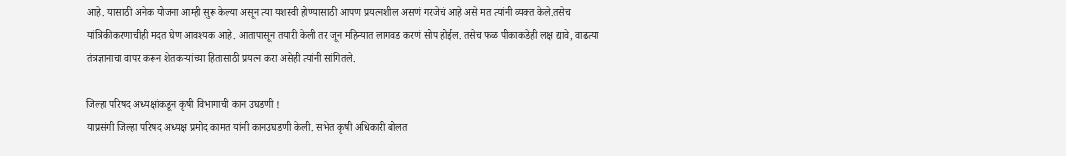आहे. यासाठी अनेक योजना आम्ही सुरू केल्या असून त्या यशस्वी होण्यासाठी आपण प्रयत्नशील असणं गरजेचं आहे असे मत त्यांनी व्यक्त केले.तसेच यांत्रिकीकरणाचीही मदत घेण आवश्यक आहे. आतापासून तयारी केली तर जून महिन्यात लागवड करणं सोप होईल. तसेच फळ पीकाकडेही लक्ष द्यावे, वाढत्या तंत्रज्ञानाचा वापर करून शेतकऱ्यांच्या हितासाठी प्रयत्न करा असेही त्यांनी सांगितले.

जिल्हा परिषद अध्यक्षांकडून कृषी विभागाची कान उघडणी !
याप्रसंगी जिल्हा परिषद अध्यक्ष प्रमोद कामत यांनी कानउघडणी केली. सभेत कृषी अधिकारी बोलत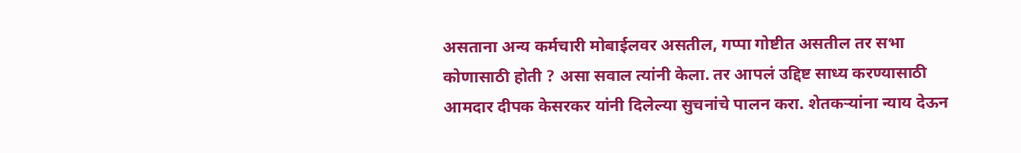असताना अन्य कर्मचारी मोबाईलवर असतील, गप्पा गोष्टीत असतील तर सभा कोणासाठी होती ? असा सवाल त्यांनी केला. तर आपलं उद्दिष्ट साध्य करण्यासाठी आमदार दीपक केसरकर यांनी दिलेल्या सुचनांचे पालन करा. शेतकऱ्यांना न्याय देऊन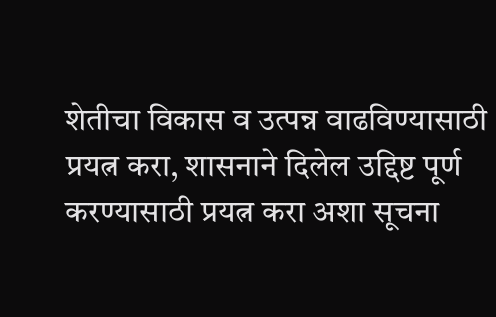शेतीचा विकास व उत्पन्न वाढविण्यासाठी प्रयत्न करा, शासनाने दिलेल उद्दिष्ट पूर्ण करण्यासाठी प्रयत्न करा अशा सूचना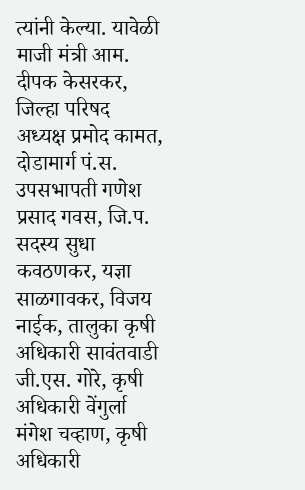त्यांनी केल्या. यावेळी माजी मंत्री आम. दीपक केसरकर, जिल्हा परिषद अध्यक्ष प्रमोद कामत, दोडामार्ग पं.स. उपसभापती गणेश प्रसाद गवस, जि.प. सदस्य सुधा कवठणकर, यज्ञा साळगावकर, विजय नाईक, तालुका कृषी अधिकारी सावंतवाडी जी.एस. गोरे, कृषी अधिकारी वेंगुर्ला मंगेश चव्हाण, कृषी अधिकारी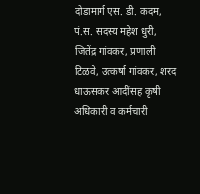दोडामार्ग एस. डी. कदम, पं.स. सदस्य महेश धुरी, जितेंद्र गांवकर, प्रणाली टिळवे, उत्कर्षा गांवकर, शरद धाऊसकर आदींसह कृषी अधिकारी व कर्मचारी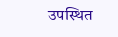उपस्थित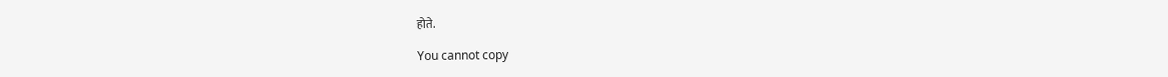होते.

You cannot copy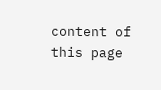content of this page